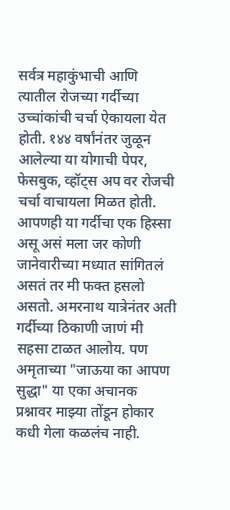सर्वत्र महाकुंभाची आणि त्यातील रोजच्या गर्दीच्या उच्चांकांची चर्चा ऐकायला येत होती. १४४ वर्षांनंतर जुळून आलेल्या या योगाची पेपर, फेसबुक, व्हॉट्स अप वर रोजची चर्चा वाचायला मिळत होती. आपणही या गर्दीचा एक हिस्सा असू असं मला जर कोणी जानेवारीच्या मध्यात सांगितलं असतं तर मी फक्त हसलो असतो. अमरनाथ यात्रेनंतर अती गर्दीच्या ठिकाणी जाणं मी सहसा टाळत आलोय. पण अमृताच्या "जाऊया का आपण सुद्धा" या एका अचानक प्रश्नावर माझ्या तोंडून होकार कधी गेला कळलंच नाही.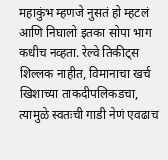महाकुंभ म्हणजे नुसतं हो म्हटलं आणि निघालो इतका सोपा भाग कधीच नव्हता. रेल्वे तिकीट्स शिल्लक नाहीत, विमानाचा खर्च खिशाच्या ताकदीपलिकडचा, त्यामुळे स्वतःची गाडी नेणं एवढाच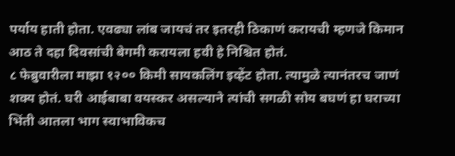पर्याय हाती होता. एवढ्या लांब जायचं तर इतरही ठिकाणं करायची म्हणजे किमान आठ ते दहा दिवसांची बेगमी करायला हवी हे निश्चित होतं.
८ फेब्रुवारीला माझा १२०० किमी सायकलिंग इव्हेंट होता. त्यामुळे त्यानंतरच जाणं शक्य होतं. घरी आईबाबा वयस्कर असल्याने त्यांची सगळी सोय बघणं हा घराच्या भिंती आतला भाग स्वाभाविकच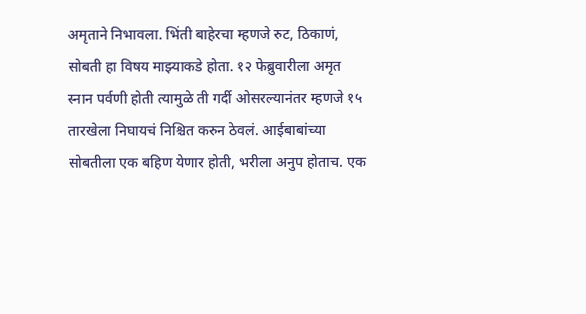अमृताने निभावला. भिंती बाहेरचा म्हणजे रुट, ठिकाणं, सोबती हा विषय माझ्याकडे होता. १२ फेब्रुवारीला अमृत स्नान पर्वणी होती त्यामुळे ती गर्दी ओसरल्यानंतर म्हणजे १५ तारखेला निघायचं निश्चित करुन ठेवलं. आईबाबांच्या सोबतीला एक बहिण येणार होती, भरीला अनुप होताच. एक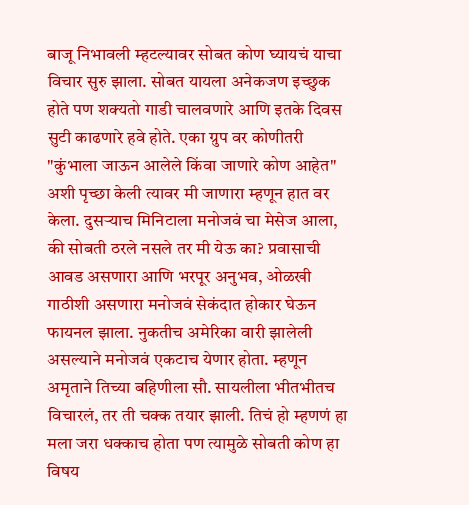बाजू निभावली म्हटल्यावर सोबत कोण घ्यायचं याचा विचार सुरु झाला. सोबत यायला अनेकजण इच्छुक होते पण शक्यतो गाडी चालवणारे आणि इतके दिवस सुटी काढणारे हवे होते. एका ग्रुप वर कोणीतरी "कुंभाला जाऊन आलेले किंवा जाणारे कोण आहेत" अशी पृच्छा केली त्यावर मी जाणारा म्हणून हात वर केला. दुसऱ्याच मिनिटाला मनोजवं चा मेसेज आला, की सोबती ठरले नसले तर मी येऊ का? प्रवासाची आवड असणारा आणि भरपूर अनुभव, ओळखी गाठीशी असणारा मनोजवं सेकंदात होकार घेऊन फायनल झाला. नुकतीच अमेरिका वारी झालेली असल्याने मनोजवं एकटाच येणार होता. म्हणून अमृताने तिच्या बहिणीला सौ. सायलीला भीतभीतच विचारलं, तर ती चक्क तयार झाली. तिचं हो म्हणणं हा मला जरा धक्काच होता पण त्यामुळे सोबती कोण हा विषय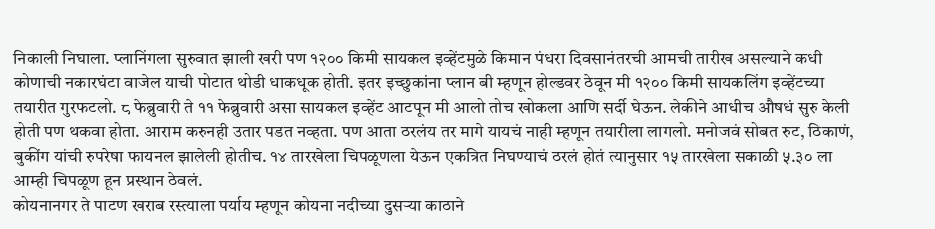निकाली निघाला. प्लानिंगला सुरुवात झाली खरी पण १२०० किमी सायकल इव्हेंटमुळे किमान पंधरा दिवसानंतरची आमची तारीख असल्याने कधी कोणाची नकारघंटा वाजेल याची पोटात थोडी धाकधूक होती. इतर इच्छुकांना प्लान बी म्हणून होल्डवर ठेवून मी १२०० किमी सायकलिंग इव्हेंटच्या तयारीत गुरफटलो. ८ फेब्रुवारी ते ११ फेब्रुवारी असा सायकल इव्हेंट आटपून मी आलो तोच खोकला आणि सर्दी घेऊन. लेकीने आधीच औषधं सुरु केली होती पण थकवा होता. आराम करुनही उतार पडत नव्हता. पण आता ठरलंय तर मागे यायचं नाही म्हणून तयारीला लागलो. मनोजवं सोबत रुट, ठिकाणं, बुकींग यांची रुपरेषा फायनल झालेली होतीच. १४ तारखेला चिपळूणला येऊन एकत्रित निघण्याचं ठरलं होतं त्यानुसार १५ तारखेला सकाळी ५.३० ला आम्ही चिपळूण हून प्रस्थान ठेवलं.
कोयनानगर ते पाटण खराब रस्त्याला पर्याय म्हणून कोयना नदीच्या दुसऱ्या काठाने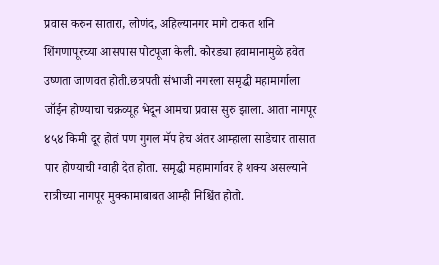प्रवास करुन सातारा, लोणंद, अहिल्यानगर मागे टाकत शनि शिंगणापूरच्या आसपास पोटपूजा केली. कोरड्या हवामानामुळे हवेत उष्णता जाणवत होती.छत्रपती संभाजी नगरला समृद्धी महामार्गाला जॉईन होण्याचा चक्रव्यूह भेदून आमचा प्रवास सुरु झाला. आता नागपूर ४५४ किमी दूर होतं पण गुगल मॅप हेच अंतर आम्हाला साडेचार तासात पार होण्याची ग्वाही देत होता. समृद्धी महामार्गावर हे शक्य असल्याने रात्रीच्या नागपूर मुक्कामाबाबत आम्ही निश्चिंत होतो.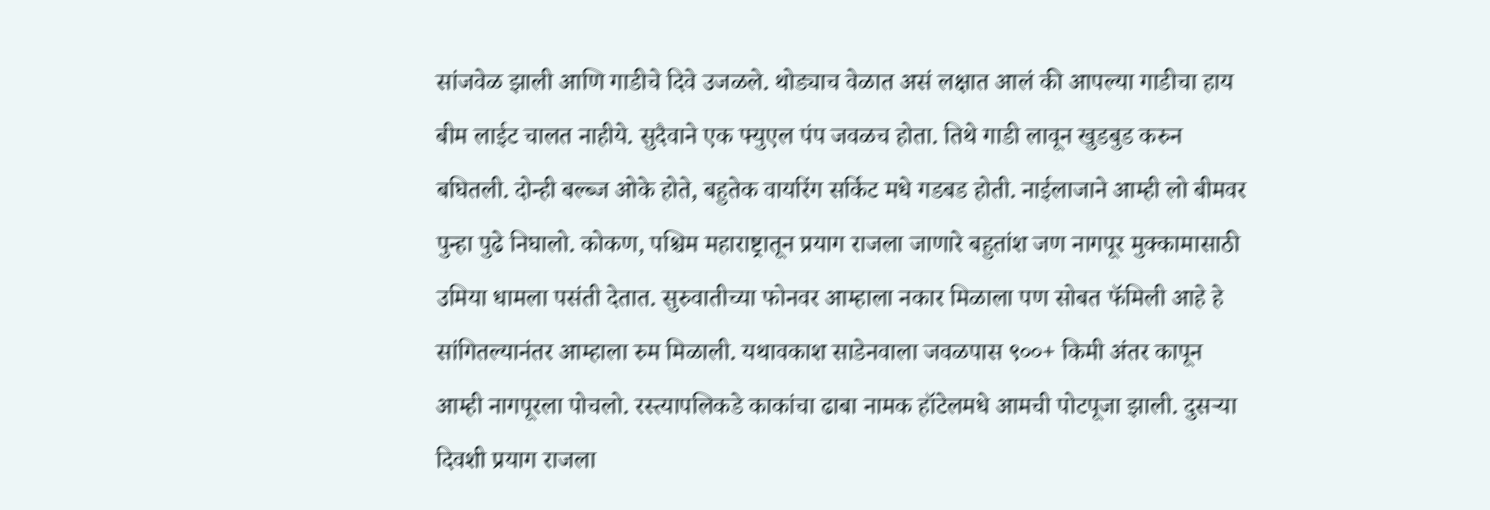सांजवेळ झाली आणि गाडीचे दिवे उजळले. थोड्याच वेळात असं लक्षात आलं की आपल्या गाडीचा हाय बीम लाईट चालत नाहीये. सुदैवाने एक फ्युएल पंप जवळच होता. तिथे गाडी लावून खुडबुड करुन बघितली. दोन्ही बल्ब्ज ओके होते, बहुतेक वायरिंग सर्किट मधे गडबड होती. नाईलाजाने आम्ही लो बीमवर पुन्हा पुढे निघालो. कोकण, पश्चिम महाराष्ट्रातून प्रयाग राजला जाणारे बहुतांश जण नागपूर मुक्कामासाठी उमिया धामला पसंती देतात. सुरुवातीच्या फोनवर आम्हाला नकार मिळाला पण सोबत फॅमिली आहे हे सांगितल्यानंतर आम्हाला रुम मिळाली. यथावकाश साडेनवाला जवळपास ९००+ किमी अंतर कापून आम्ही नागपूरला पोचलो. रस्त्यापलिकडे काकांचा ढाबा नामक हॉटेलमधे आमची पोटपूजा झाली. दुसऱ्या दिवशी प्रयाग राजला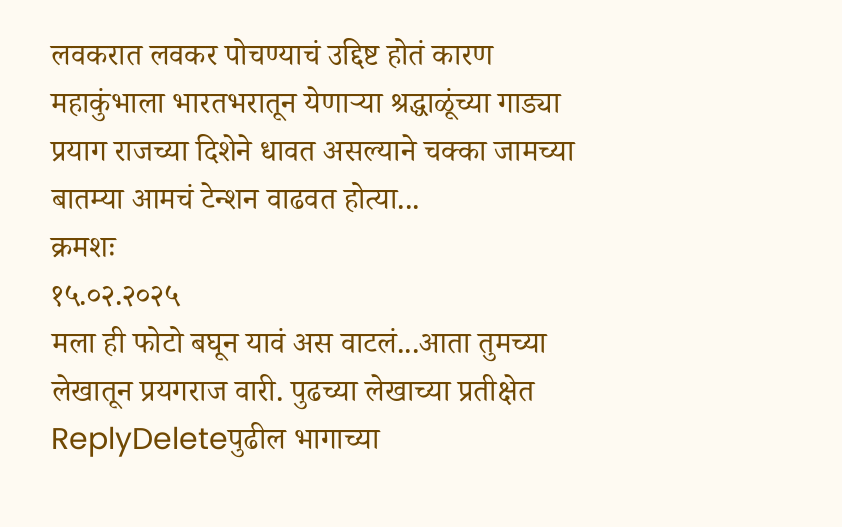लवकरात लवकर पोचण्याचं उद्दिष्ट होतं कारण महाकुंभाला भारतभरातून येणाऱ्या श्रद्धाळूंच्या गाड्या प्रयाग राजच्या दिशेने धावत असल्याने चक्का जामच्या बातम्या आमचं टेन्शन वाढवत होत्या...
क्रमशः
१५.०२.२०२५
मला ही फोटो बघून यावं अस वाटलं...आता तुमच्या लेखातून प्रयगराज वारी. पुढच्या लेखाच्या प्रतीक्षेत
ReplyDeleteपुढील भागाच्या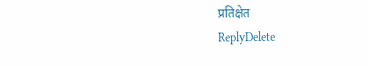प्रतिक्षेत
ReplyDelete